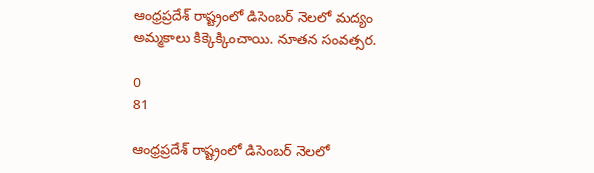ఆంధ్రప్రదేశ్ రాష్ట్రంలో డిసెంబర్ నెలలో మద్యం అమ్మకాలు కిక్కెక్కించాయి. నూతన సంవత్సర.

0
81

ఆంధ్రప్రదేశ్ రాష్ట్రంలో డిసెంబర్ నెలలో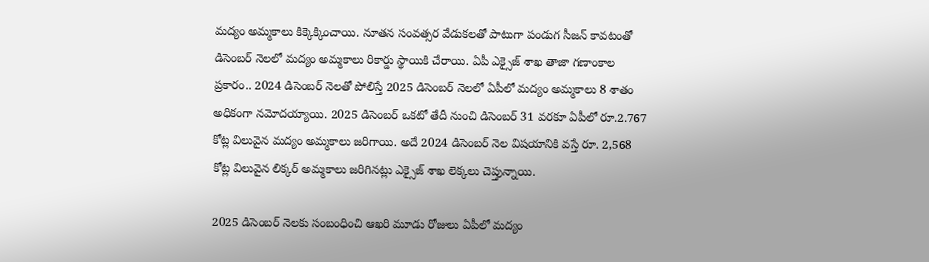మద్యం అమ్మకాలు కిక్కెక్కించాయి. నూతన సంవత్సర వేడుకలతో పాటుగా పండుగ సీజన్ కావటంతో డిసెంబర్ నెలలో మద్యం అమ్మకాలు రికార్డు స్థాయికి చేరాయి. ఏపీ ఎక్సైజ్ శాఖ తాజా గణాంకాల ప్రకారం.. 2024 డిసెంబర్ నెలతో పోలిస్తే 2025 డిసెంబర్ నెలలో ఏపీలో మద్యం అమ్మకాలు 8 శాతం అధికంగా నమోదయ్యాయి. 2025 డిసెంబర్ ఒకటో తేదీ నుంచి డిసెంబర్ 31 వరకూ ఏపీలో రూ.2.767 కోట్ల విలువైన మద్యం అమ్మకాలు జరిగాయి. అదే 2024 డిసెంబర్ నెల విషయానికి వస్తే రూ. 2,568 కోట్ల విలువైన లిక్కర్ అమ్మకాలు జరిగినట్లు ఎక్సైజ్ శాఖ లెక్కలు చెప్తున్నాయి.

2025 డిసెంబర్ నెలకు సంబంధించి ఆఖరి మూడు రోజులు ఏపీలో మద్యం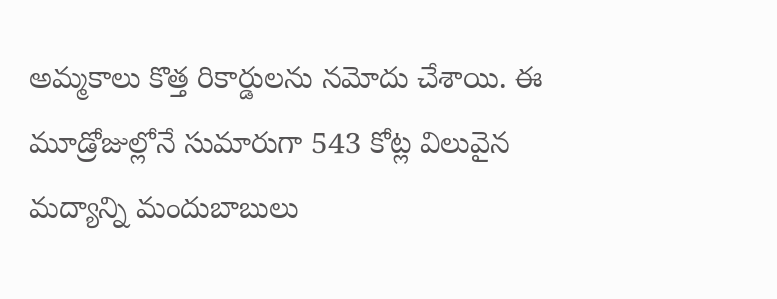అమ్మకాలు కొత్త రికార్డులను నమోదు చేశాయి. ఈ మూడ్రోజుల్లోనే సుమారుగా 543 కోట్ల విలువైన మద్యాన్ని మందుబాబులు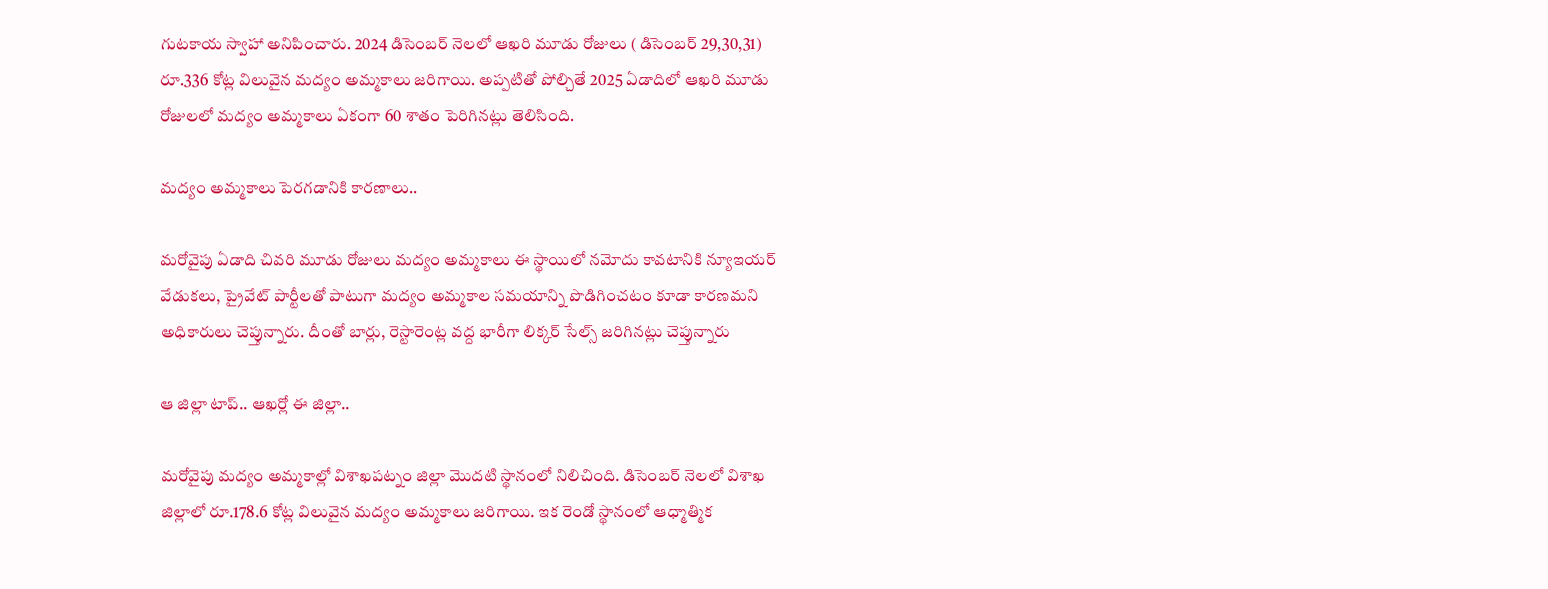గుటకాయ స్వాహా అనిపించారు. 2024 డిసెంబర్ నెలలో ఆఖరి మూడు రోజులు ( డిసెంబర్ 29,30,31) రూ.336 కోట్ల విలువైన మద్యం అమ్మకాలు జరిగాయి. అప్పటితో పోల్చితే 2025 ఏడాదిలో ఆఖరి మూడు రోజులలో మద్యం అమ్మకాలు ఏకంగా 60 శాతం పెరిగినట్లు తెలిసింది.

మద్యం అమ్మకాలు పెరగడానికి కారణాలు..

మరోవైపు ఏడాది చివరి మూడు రోజులు మద్యం అమ్మకాలు ఈ స్థాయిలో నమోదు కావటానికి న్యూఇయర్ వేడుకలు, ప్రైవేట్ పార్టీలతో పాటుగా మద్యం అమ్మకాల సమయాన్ని పొడిగించటం కూడా కారణమని అధికారులు చెప్తున్నారు. దీంతో బార్లు, రెస్టారెంట్ల వద్ద భారీగా లిక్కర్ సేల్స్ జరిగినట్లు చెప్తున్నారు

ఆ జిల్లా టాప్.. ఆఖర్లో ఈ జిల్లా..

మరోవైపు మద్యం అమ్మకాల్లో విశాఖపట్నం జిల్లా మొదటి స్థానంలో నిలిచింది. డిసెంబర్ నెలలో విశాఖ జిల్లాలో రూ.178.6 కోట్ల విలువైన మద్యం అమ్మకాలు జరిగాయి. ఇక రెండో స్థానంలో ఆధ్మాత్మిక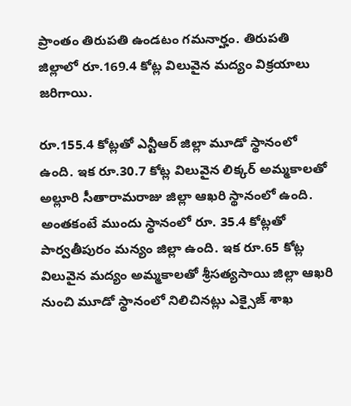ప్రాంతం తిరుపతి ఉండటం గమనార్హం. తిరుపతి జిల్లాలో రూ.169.4 కోట్ల విలువైన మద్యం విక్రయాలు జరిగాయి.

రూ.155.4 కోట్లతో ఎన్టీఆర్ జిల్లా మూడో స్థానంలో ఉంది. ఇక రూ.30.7 కోట్ల విలువైన లిక్కర్ అమ్మకాలతో అల్లూరి సీతారామరాజు జిల్లా ఆఖరి స్థానంలో ఉంది. అంతకంటే ముందు స్థానంలో రూ. 35.4 కోట్లతో పార్వతీపురం మన్యం జిల్లా ఉంది. ఇక రూ.65 కోట్ల విలువైన మద్యం అమ్మకాలతో శ్రీసత్యసాయి జిల్లా ఆఖరి నుంచి మూడో స్థానంలో నిలిచినట్లు ఎక్సైజ్ శాఖ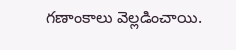గణాంకాలు వెల్లడించాయి.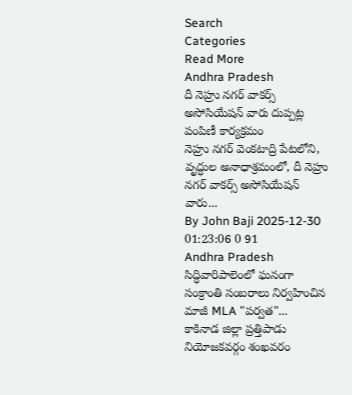Search
Categories
Read More
Andhra Pradesh
దీ నెహ్రు నగర్ వాకర్స్ అసోసియేషన్ వారు దుప్పట్ల పంపిణీ కార్యక్రమం
నెహ్రు నగర్ వెంకటాద్రి పేటలోని, వృద్ధుల అనాధాశ్రమంలో, దీ నెహ్రు నగర్ వాకర్స్ అసోసియేషన్ వారు...
By John Baji 2025-12-30 01:23:06 0 91
Andhra Pradesh
సిద్ధివారిపాలెంలో ఘనంగా సంక్రాంతి సంబరాలు నిర్వహించిన మాజీ MLA "పర్వత"...
కాకినాడ జిల్లా ప్రత్తిపాడు నియోజకవర్గం శంఖవరం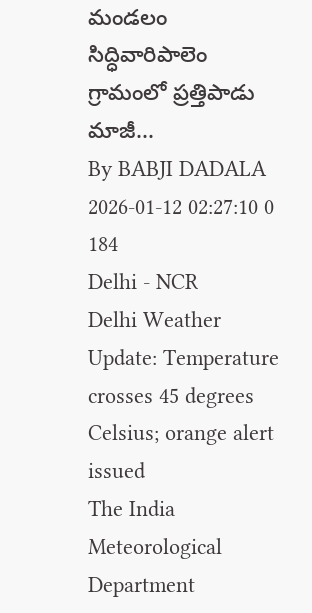మండలం సిద్ధివారిపాలెం గ్రామంలో ప్రత్తిపాడు మాజీ...
By BABJI DADALA 2026-01-12 02:27:10 0 184
Delhi - NCR
Delhi Weather Update: Temperature crosses 45 degrees Celsius; orange alert issued
The India Meteorological Department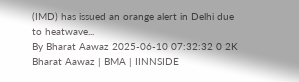(IMD) has issued an orange alert in Delhi due to heatwave...
By Bharat Aawaz 2025-06-10 07:32:32 0 2K
Bharat Aawaz | BMA | IINNSIDE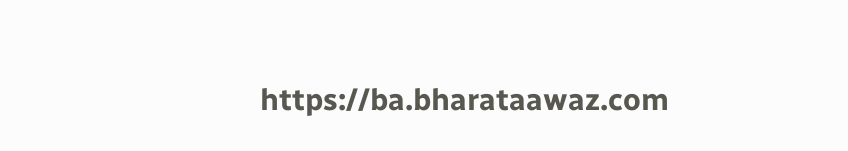https://ba.bharataawaz.com